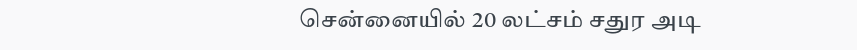சென்னையில் 20 லட்சம் சதுர அடி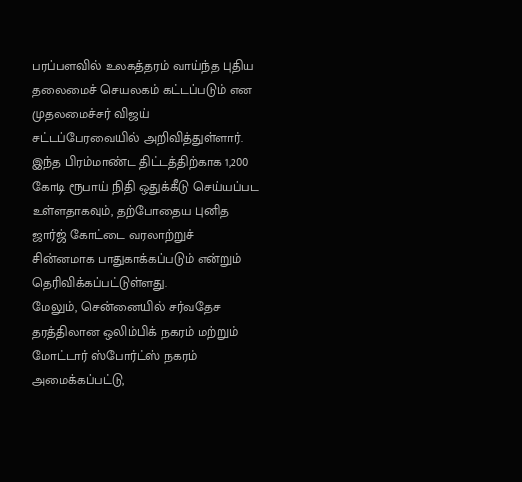பரப்பளவில் உலகத்தரம் வாய்ந்த புதிய தலைமைச் செயலகம் கட்டப்படும் என முதலமைச்சர் விஜய் சட்டப்பேரவையில் அறிவித்துள்ளார்.
இந்த பிரம்மாண்ட திட்டத்திற்காக 1,200 கோடி ரூபாய் நிதி ஒதுக்கீடு செய்யப்பட உள்ளதாகவும், தற்போதைய புனித ஜார்ஜ் கோட்டை வரலாற்றுச் சின்னமாக பாதுகாக்கப்படும் என்றும் தெரிவிக்கப்பட்டுள்ளது.
மேலும், சென்னையில் சர்வதேச தரத்திலான ஒலிம்பிக் நகரம் மற்றும் மோட்டார் ஸ்போர்ட்ஸ் நகரம் அமைக்கப்பட்டு,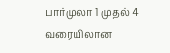பார்முலா 1 முதல் 4 வரையிலான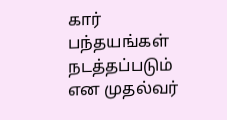கார் பந்தயங்கள் நடத்தப்படும் என முதல்வர்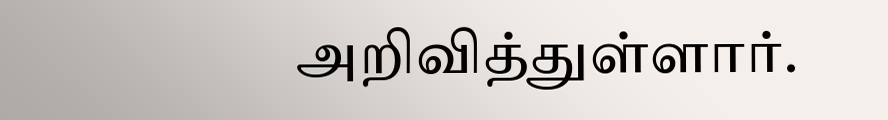அறிவித்துள்ளார்.